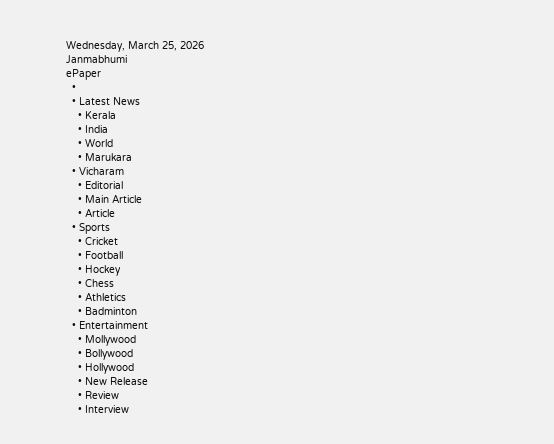Wednesday, March 25, 2026
Janmabhumi
ePaper
  •
  • Latest News
    • Kerala
    • India
    • World
    • Marukara
  • Vicharam
    • Editorial
    • Main Article
    • Article
  • Sports
    • Cricket
    • Football
    • Hockey
    • Chess
    • Athletics
    • Badminton
  • Entertainment
    • Mollywood
    • Bollywood
    • Hollywood
    • New Release
    • Review
    • Interview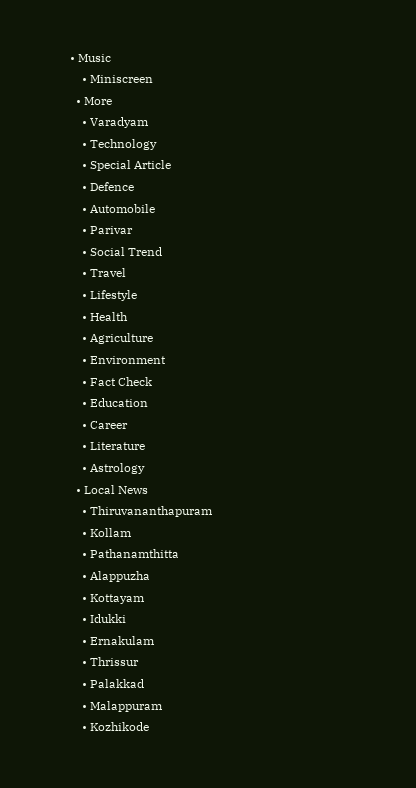• Music
    • Miniscreen
  • More
    • Varadyam
    • Technology
    • Special Article
    • Defence
    • Automobile
    • Parivar
    • Social Trend
    • Travel
    • Lifestyle
    • Health
    • Agriculture
    • Environment
    • Fact Check
    • Education
    • Career
    • Literature
    • Astrology
  • Local News
    • Thiruvananthapuram
    • Kollam
    • Pathanamthitta
    • Alappuzha
    • Kottayam
    • Idukki
    • Ernakulam
    • Thrissur
    • Palakkad
    • Malappuram
    • Kozhikode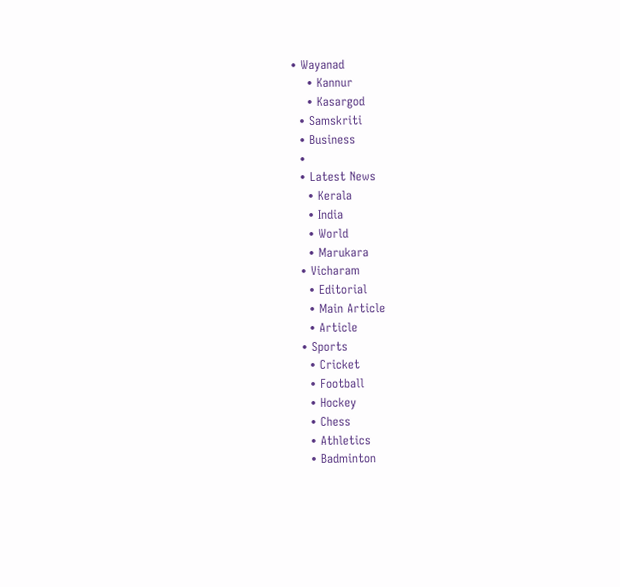• Wayanad
    • Kannur
    • Kasargod
  • Samskriti
  • Business
  •
  • Latest News
    • Kerala
    • India
    • World
    • Marukara
  • Vicharam
    • Editorial
    • Main Article
    • Article
  • Sports
    • Cricket
    • Football
    • Hockey
    • Chess
    • Athletics
    • Badminton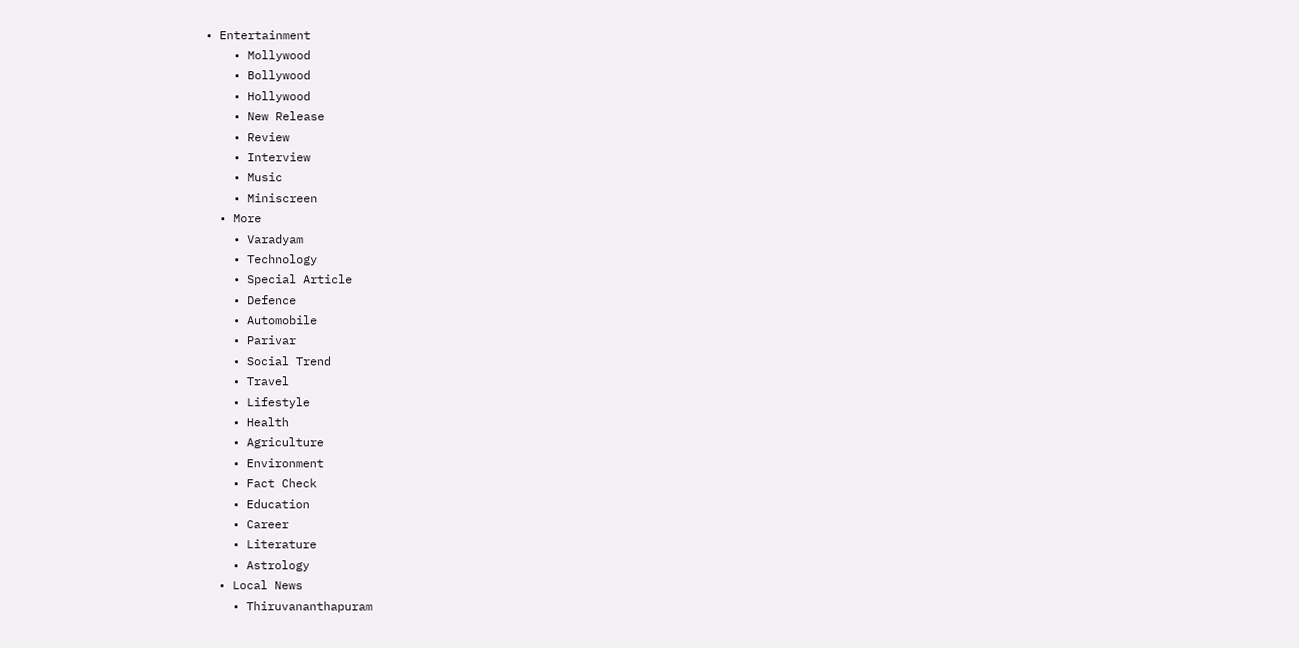• Entertainment
    • Mollywood
    • Bollywood
    • Hollywood
    • New Release
    • Review
    • Interview
    • Music
    • Miniscreen
  • More
    • Varadyam
    • Technology
    • Special Article
    • Defence
    • Automobile
    • Parivar
    • Social Trend
    • Travel
    • Lifestyle
    • Health
    • Agriculture
    • Environment
    • Fact Check
    • Education
    • Career
    • Literature
    • Astrology
  • Local News
    • Thiruvananthapuram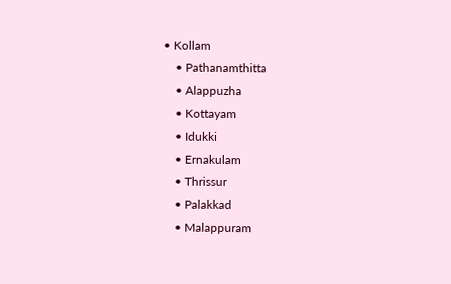• Kollam
    • Pathanamthitta
    • Alappuzha
    • Kottayam
    • Idukki
    • Ernakulam
    • Thrissur
    • Palakkad
    • Malappuram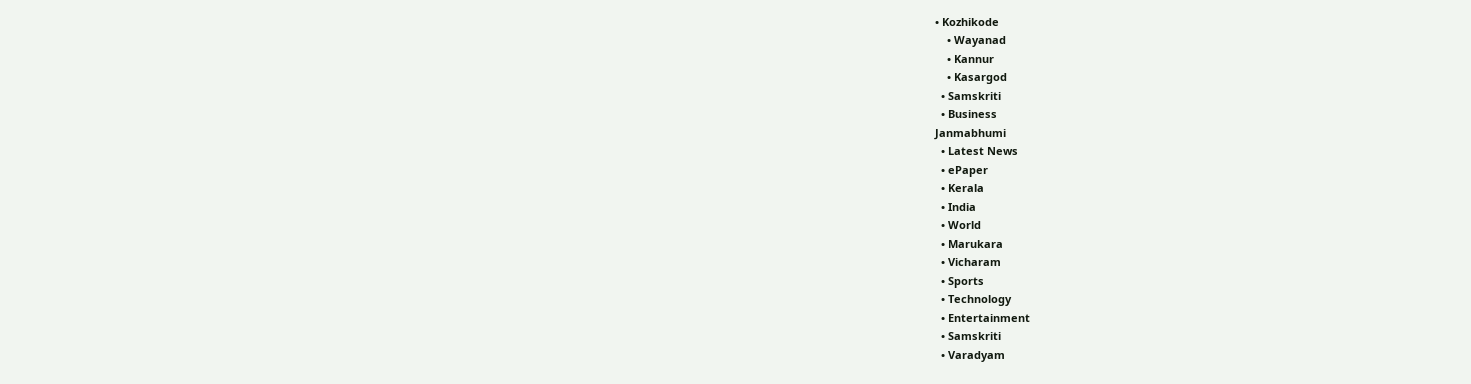• Kozhikode
    • Wayanad
    • Kannur
    • Kasargod
  • Samskriti
  • Business
Janmabhumi
  • Latest News
  • ePaper
  • Kerala
  • India
  • World
  • Marukara
  • Vicharam
  • Sports
  • Technology
  • Entertainment
  • Samskriti
  • Varadyam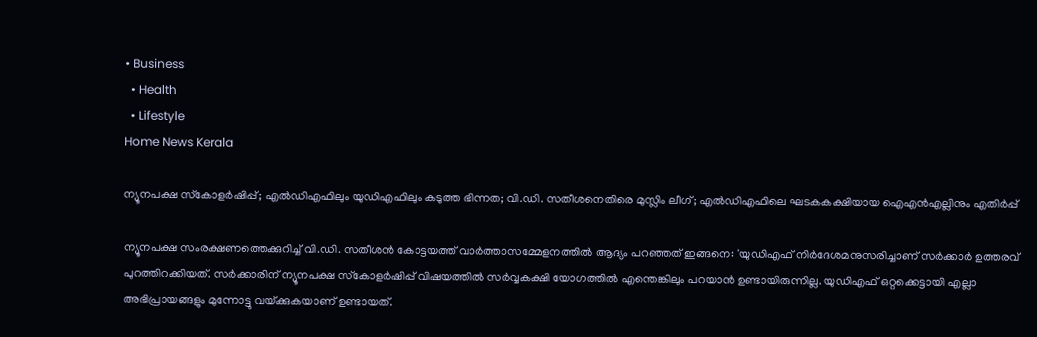• Business
  • Health
  • Lifestyle
Home News Kerala

ന്യൂനപക്ഷ സ്‌കോളര്‍ഷിപ്പ്; എല്‍ഡിഎഫിലും യുഡിഎഫിലും കടുത്ത ഭിന്നത; വി.ഡി. സതീശനെതിരെ മുസ്ലിം ലീഗ്; എല്‍ഡിഎഫിലെ ഘടകകക്ഷിയായ ഐഎന്‍എല്ലിനും എതിര്‍പ്പ്

ന്യൂനപക്ഷ സംരക്ഷണത്തെക്കുറിച്ച് വി.ഡി. സതീശന്‍ കോട്ടയത്ത് വാര്‍ത്താസമ്മേളനത്തില്‍ ആദ്യം പറഞ്ഞത് ഇങ്ങനെ: 'യുഡിഎഫ് നിര്‍ദേശമനുസരിച്ചാണ് സര്‍ക്കാര്‍ ഉത്തരവ് പുറത്തിറക്കിയത്. സര്‍ക്കാരിന് ന്യൂനപക്ഷ സ്‌കോളര്‍ഷിപ്പ് വിഷയത്തില്‍ സര്‍വ്വകക്ഷി യോഗത്തില്‍ എന്തെങ്കിലും പറയാന്‍ ഉണ്ടായിരുന്നില്ല. യുഡിഎഫ് ഒറ്റക്കെട്ടായി എല്ലാ അഭിപ്രായങ്ങളും മുന്നോട്ടു വയ്‌ക്കുകയാണ് ഉണ്ടായത്.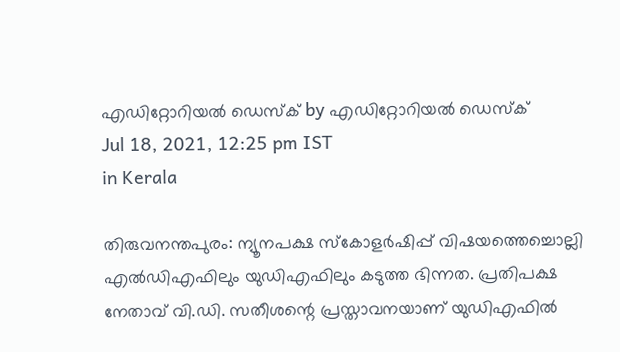എഡിറ്റോറിയൽ ഡെസ്ക് by എഡിറ്റോറിയൽ ഡെസ്ക്
Jul 18, 2021, 12:25 pm IST
in Kerala

തിരുവനന്തപുരം: ന്യൂനപക്ഷ സ്‌കോളര്‍ഷിപ്പ് വിഷയത്തെച്ചൊല്ലി എല്‍ഡിഎഫിലും യുഡിഎഫിലും കടുത്ത ഭിന്നത. പ്രതിപക്ഷ നേതാവ് വി.ഡി. സതീശന്റെ പ്രസ്താവനയാണ് യുഡിഎഫില്‍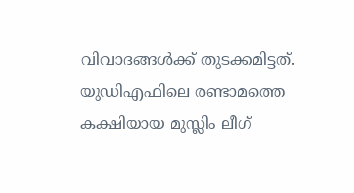വിവാദങ്ങള്‍ക്ക് തുടക്കമിട്ടത്. യുഡിഎഫിലെ രണ്ടാമത്തെ കക്ഷിയായ മുസ്ലിം ലീഗ്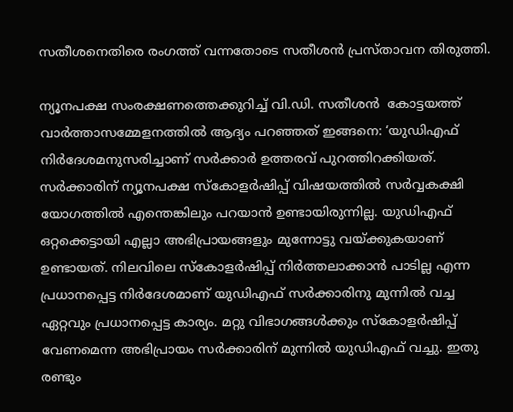സതീശനെതിരെ രംഗത്ത് വന്നതോടെ സതീശന്‍ പ്രസ്താവന തിരുത്തി.

ന്യൂനപക്ഷ സംരക്ഷണത്തെക്കുറിച്ച് വി.ഡി. സതീശന്‍  കോട്ടയത്ത് വാര്‍ത്താസമ്മേളനത്തില്‍ ആദ്യം പറഞ്ഞത് ഇങ്ങനെ: ‘യുഡിഎഫ് നിര്‍ദേശമനുസരിച്ചാണ് സര്‍ക്കാര്‍ ഉത്തരവ് പുറത്തിറക്കിയത്. സര്‍ക്കാരിന് ന്യൂനപക്ഷ സ്‌കോളര്‍ഷിപ്പ് വിഷയത്തില്‍ സര്‍വ്വകക്ഷി യോഗത്തില്‍ എന്തെങ്കിലും പറയാന്‍ ഉണ്ടായിരുന്നില്ല. യുഡിഎഫ് ഒറ്റക്കെട്ടായി എല്ലാ അഭിപ്രായങ്ങളും മുന്നോട്ടു വയ്‌ക്കുകയാണ് ഉണ്ടായത്. നിലവിലെ സ്‌കോളര്‍ഷിപ്പ് നിര്‍ത്തലാക്കാന്‍ പാടില്ല എന്ന പ്രധാനപ്പെട്ട നിര്‍ദേശമാണ് യുഡിഎഫ് സര്‍ക്കാരിനു മുന്നില്‍ വച്ച ഏറ്റവും പ്രധാനപ്പെട്ട കാര്യം. മറ്റു വിഭാഗങ്ങള്‍ക്കും സ്‌കോളര്‍ഷിപ്പ് വേണമെന്ന അഭിപ്രായം സര്‍ക്കാരിന് മുന്നില്‍ യുഡിഎഫ് വച്ചു. ഇതു രണ്ടും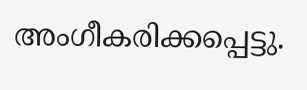അംഗീകരിക്കപ്പെട്ടു.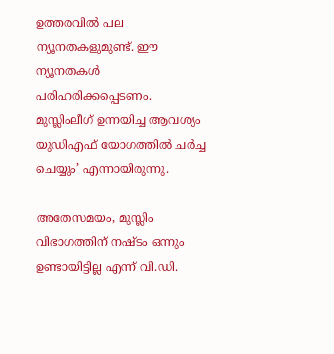ഉത്തരവില്‍ പല ന്യൂനതകളുമുണ്ട്. ഈ ന്യൂനതകള്‍ പരിഹരിക്കപ്പെടണം. മുസ്ലിംലീഗ് ഉന്നയിച്ച ആവശ്യം യുഡിഎഫ് യോഗത്തില്‍ ചര്‍ച്ച ചെയ്യും’ എന്നായിരുന്നു.

അതേസമയം, മുസ്ലിം വിഭാഗത്തിന് നഷ്ടം ഒന്നും ഉണ്ടായിട്ടില്ല എന്ന് വി.ഡി.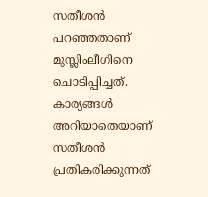സതീശന്‍ പറഞ്ഞതാണ് മുസ്ലിംലീഗിനെ ചൊടിപ്പിച്ചത്. കാര്യങ്ങള്‍ അറിയാതെയാണ് സതീശന്‍ പ്രതികരിക്കുന്നത്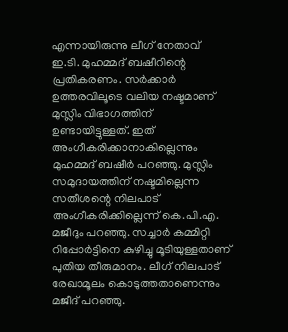എന്നായിരുന്നു ലീഗ് നേതാവ് ഇ.ടി. മുഹമ്മദ് ബഷീറിന്റെ പ്രതികരണം. സര്‍ക്കാര്‍ ഉത്തരവിലൂടെ വലിയ നഷ്ടമാണ് മുസ്ലിം വിഭാഗത്തിന് ഉണ്ടായിട്ടുള്ളത്. ഇത് അംഗീകരിക്കാനാകില്ലെന്നും മുഹമ്മദ് ബഷീര്‍ പറഞ്ഞു. മുസ്ലിം സമുദായത്തിന് നഷ്ടമില്ലെന്ന സതീശന്റെ നിലപാട് അംഗീകരിക്കില്ലെന്ന് കെ.പി.എ. മജീദും പറഞ്ഞു. സച്ചാര്‍ കമ്മിറ്റി റിപ്പോര്‍ട്ടിനെ കുഴിച്ചു മൂടിയുള്ളതാണ് പുതിയ തീരുമാനം. ലീഗ് നിലപാട് രേഖാമൂലം കൊടുത്തതാണെന്നും മജീദ് പറഞ്ഞു.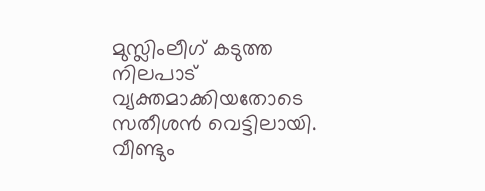മുസ്ലിംലീഗ് കടുത്ത നിലപാട് വ്യക്തമാക്കിയതോടെ സതീശന്‍ വെട്ടിലായി. വീണ്ടും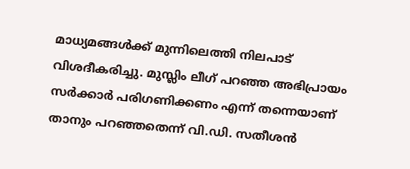മാധ്യമങ്ങള്‍ക്ക് മുന്നിലെത്തി നിലപാട് വിശദീകരിച്ചു. മുസ്ലിം ലീഗ് പറഞ്ഞ അഭിപ്രായം സര്‍ക്കാര്‍ പരിഗണിക്കണം എന്ന് തന്നെയാണ് താനും പറഞ്ഞതെന്ന് വി.ഡി. സതീശന്‍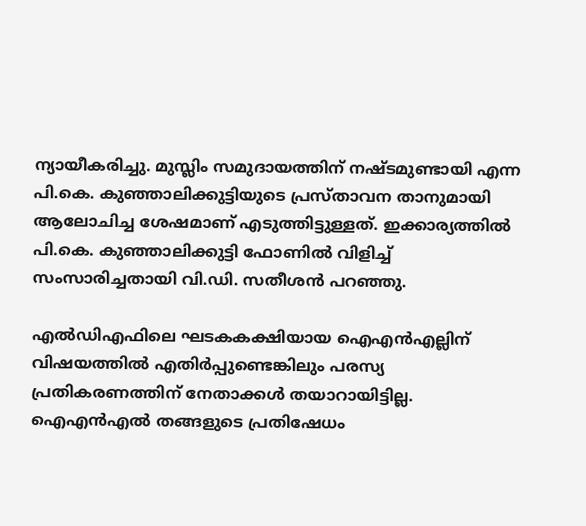ന്യായീകരിച്ചു. മുസ്ലിം സമുദായത്തിന് നഷ്ടമുണ്ടായി എന്ന പി.കെ. കുഞ്ഞാലിക്കുട്ടിയുടെ പ്രസ്താവന താനുമായി ആലോചിച്ച ശേഷമാണ് എടുത്തിട്ടുള്ളത്. ഇക്കാര്യത്തില്‍ പി.കെ. കുഞ്ഞാലിക്കുട്ടി ഫോണില്‍ വിളിച്ച് സംസാരിച്ചതായി വി.ഡി. സതീശന്‍ പറഞ്ഞു.

എല്‍ഡിഎഫിലെ ഘടകകക്ഷിയായ ഐഎന്‍എല്ലിന് വിഷയത്തില്‍ എതിര്‍പ്പുണ്ടെങ്കിലും പരസ്യ പ്രതികരണത്തിന് നേതാക്കള്‍ തയാറായിട്ടില്ല. ഐഎന്‍എല്‍ തങ്ങളുടെ പ്രതിഷേധം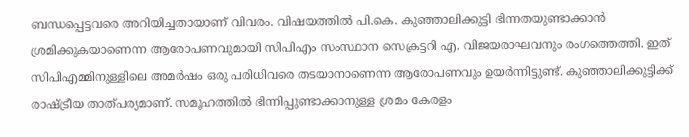ബന്ധപ്പെട്ടവരെ അറിയിച്ചതായാണ് വിവരം. വിഷയത്തില്‍ പി.കെ. കുഞ്ഞാലിക്കുട്ടി ഭിന്നതയുണ്ടാക്കാന്‍ ശ്രമിക്കുകയാണെന്ന ആരോപണവുമായി സിപിഎം സംസ്ഥാന സെക്രട്ടറി എ. വിജയരാഘവനും രംഗത്തെത്തി. ഇത് സിപിഎമ്മിനുള്ളിലെ അമര്‍ഷം ഒരു പരിധിവരെ തടയാനാണെന്ന ആരോപണവും ഉയര്‍ന്നിട്ടുണ്ട്. കുഞ്ഞാലിക്കുട്ടിക്ക് രാഷ്‌ട്രീയ താത്പര്യമാണ്. സമൂഹത്തില്‍ ഭിന്നിപ്പുണ്ടാക്കാനുള്ള ശ്രമം കേരളം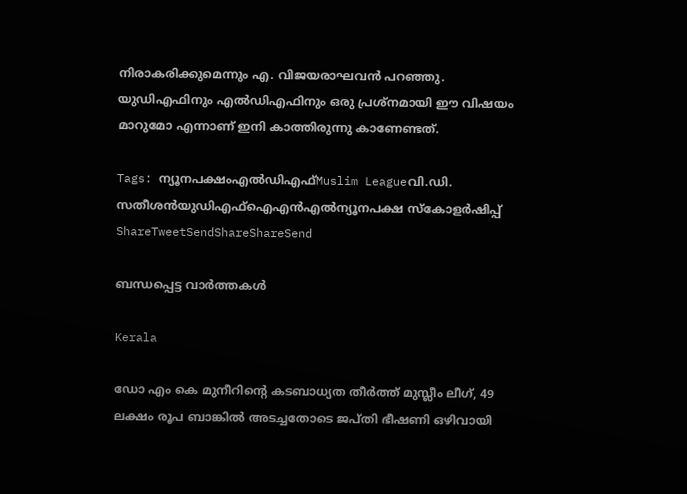നിരാകരിക്കുമെന്നും എ. വിജയരാഘവന്‍ പറഞ്ഞു. യുഡിഎഫിനും എല്‍ഡിഎഫിനും ഒരു പ്രശ്‌നമായി ഈ വിഷയം മാറുമോ എന്നാണ് ഇനി കാത്തിരുന്നു കാണേണ്ടത്.

Tags: ന്യൂനപക്ഷംഎല്‍ഡിഎഫ്‌Muslim Leagueവി.ഡി. സതീശന്‍യുഡിഎഫ്ഐഎന്‍എല്‍ന്യൂനപക്ഷ സ്കോളര്‍ഷിപ്പ്
ShareTweetSendShareShareSend

ബന്ധപ്പെട്ട വാര്‍ത്തകള്‍

Kerala

ഡോ എം കെ മുനീറിന്റെ കടബാധ്യത തീര്‍ത്ത് മുസ്ലീം ലീഗ്, 49 ലക്ഷം രൂപ ബാങ്കില്‍ അടച്ചതോടെ ജപ്തി ഭീഷണി ഒഴിവായി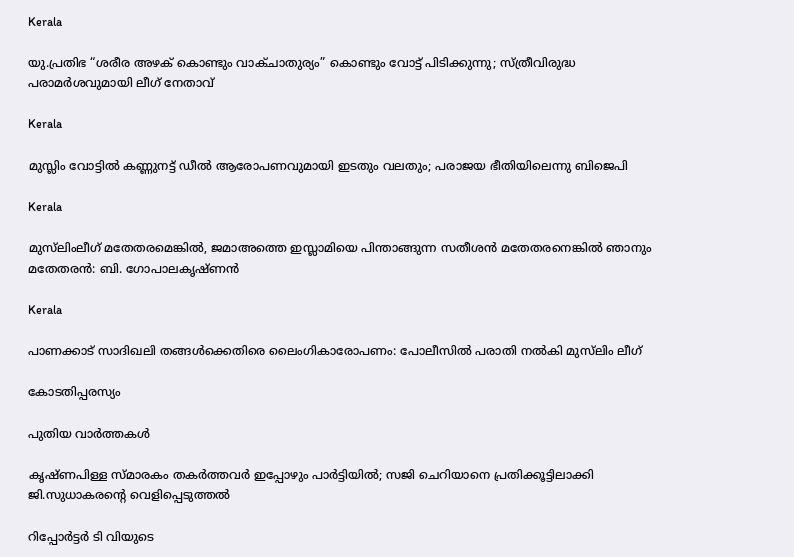Kerala

യു.പ്രതിഭ “ശരീര അഴക് കൊണ്ടും വാക്ചാതുര്യം” കൊണ്ടും വോട്ട് പിടിക്കുന്നു; സ്ത്രീവിരുദ്ധ പരാമർശവുമായി ലീഗ് നേതാവ്

Kerala

മുസ്ലിം വോട്ടില്‍ കണ്ണുനട്ട് ഡീല്‍ ആരോപണവുമായി ഇടതും വലതും; പരാജയ ഭീതിയിലെന്നു ബിജെപി

Kerala

മുസ്‌ലിംലീഗ് മതേതരമെങ്കിൽ, ജമാഅത്തെ ഇസ്ലാമിയെ പിന്താങ്ങുന്ന സതീശന്‍ മതേതരനെങ്കില്‍ ഞാനും മതേതരന്‍: ബി. ഗോപാലകൃഷ്ണൻ

Kerala

പാണക്കാട് സാദിഖലി തങ്ങൾക്കെതിരെ ലൈംഗികാരോപണം: പോലീസിൽ പരാതി നൽകി മുസ്‌ലിം ലീഗ്

കോടതിപ്പരസ്യം

പുതിയ വാര്‍ത്തകള്‍

കൃഷ്ണപിള്ള സ്മാരകം തകർത്തവർ ഇപ്പോഴും പാർട്ടിയിൽ; സജി ചെറിയാനെ പ്രതിക്കൂട്ടിലാക്കി ജി.സുധാകരന്റെ വെളിപ്പെടുത്തൽ

റിപ്പോര്‍ട്ടര്‍ ടി വിയുടെ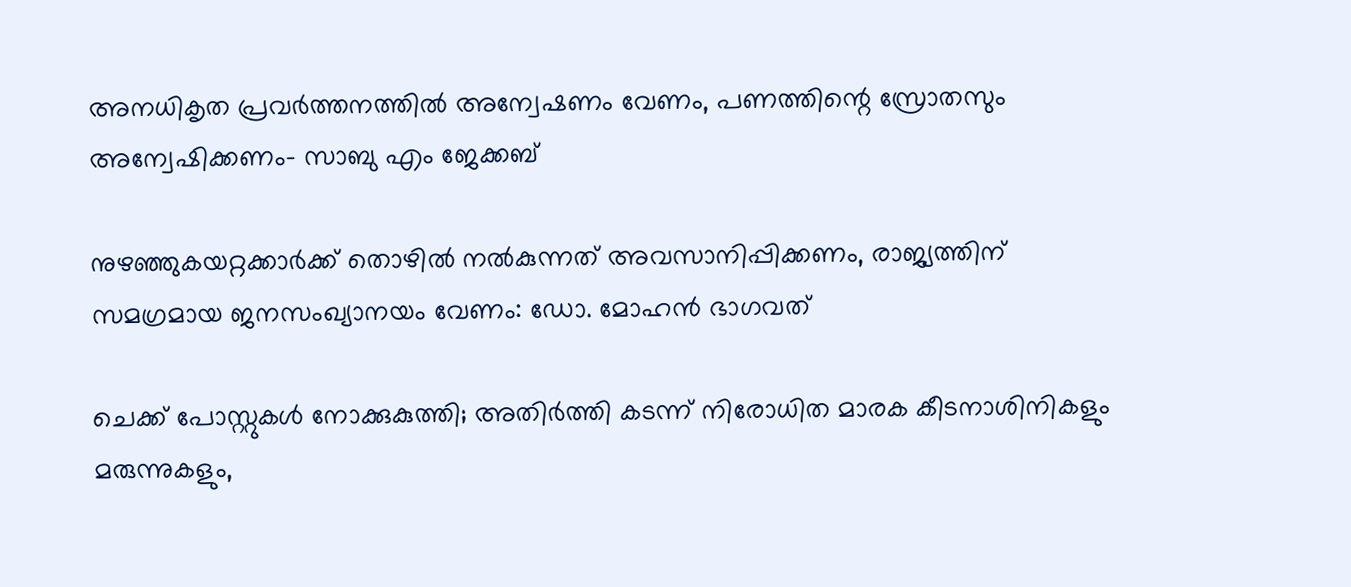അനധികൃത പ്രവര്‍ത്തനത്തില്‍ അന്വേഷണം വേണം, പണത്തിന്റെ സ്രോതസും അന്വേഷിക്കണം- സാബു എം ജേക്കബ്

നുഴഞ്ഞുകയറ്റക്കാര്‍ക്ക് തൊഴില്‍ നൽകുന്നത് അവസാനിപ്പിക്കണം, രാജ്യത്തിന് സമഗ്രമായ ജനസംഖ്യാനയം വേണം: ഡോ. മോഹന്‍ ഭാഗവത്

ചെക്ക് പോസ്റ്റുകള്‍ നോക്കുകുത്തി; അതിര്‍ത്തി കടന്ന് നിരോധിത മാരക കീടനാശിനികളും മരുന്നുകളും,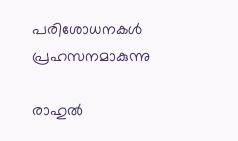പരിശോധനകള്‍ പ്രഹസനമാകുന്നു

രാഹുല്‍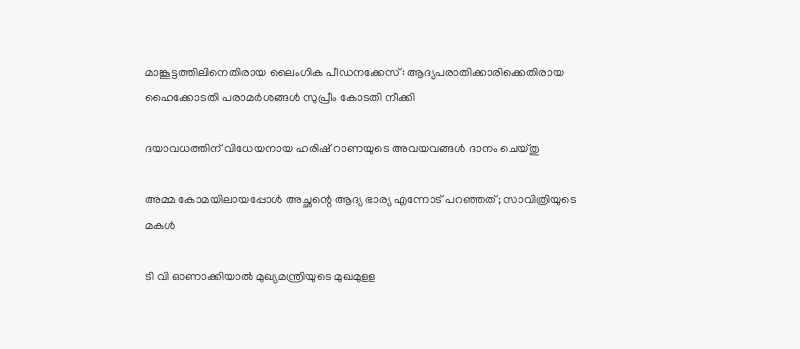മാങ്കൂട്ടത്തിലിനെതിരായ ലൈംഗിക പീഡനക്കേസ്: ആദ്യപരാതിക്കാരിക്കെതിരായ ഹൈക്കോടതി പരാമര്‍ശങ്ങള്‍ സുപ്രീം കോടതി നീക്കി

ദയാവധത്തിന് വിധേയനായ ഹരിഷ് റാണയുടെ അവയവങ്ങള്‍ ദാനം ചെയ്തു

അമ്മ കോമയിലായപ്പോൾ അച്ഛന്റെ ആദ്യ ഭാര്യ എന്നോട് പറഞ്ഞത്; സാവിത്രിയുടെ മകൾ

ടി വി ഓണാക്കിയാല്‍ മുഖ്യമന്ത്രിയുടെ മുഖമുളള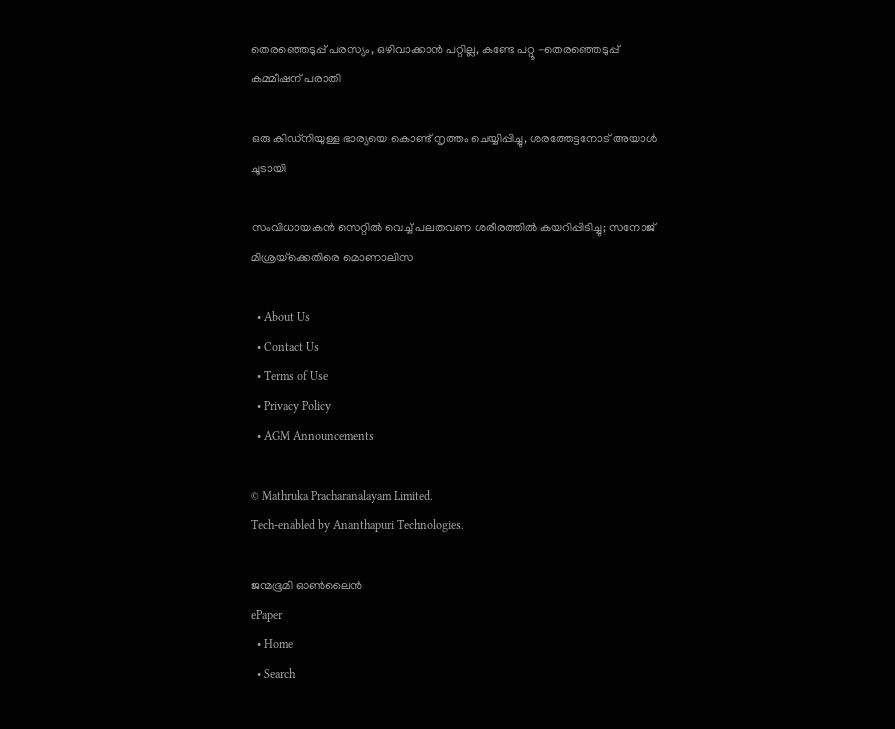തെരഞ്ഞെടുപ്പ് പരസ്യം, ഒഴിവാക്കാന്‍ പറ്റില്ല, കണ്ടേ പറ്റൂ -തെരഞ്ഞെടുപ്പ് കമ്മീഷന് പരാതി

ഒരു കിഡ്നിയുള്ള ഭാര്യയെ കൊണ്ട് നൃത്തം ചെയ്യിപ്പിച്ചു, ശരത്തേട്ടനോട് അയാൾ ചൂടായി

സംവിധായകൻ സെറ്റിൽ വെച്ച് പലതവണ ശരീരത്തിൽ കയറിപ്പിടിച്ചു; സനോജ് മിശ്രയ്‌ക്കെതിരെ മൊണാലിസ

  • About Us
  • Contact Us
  • Terms of Use
  • Privacy Policy
  • AGM Announcements

© Mathruka Pracharanalayam Limited.
Tech-enabled by Ananthapuri Technologies.

ജന്മഭൂമി ഓണ്‍ലൈന്‍
ePaper
  • Home
  • Search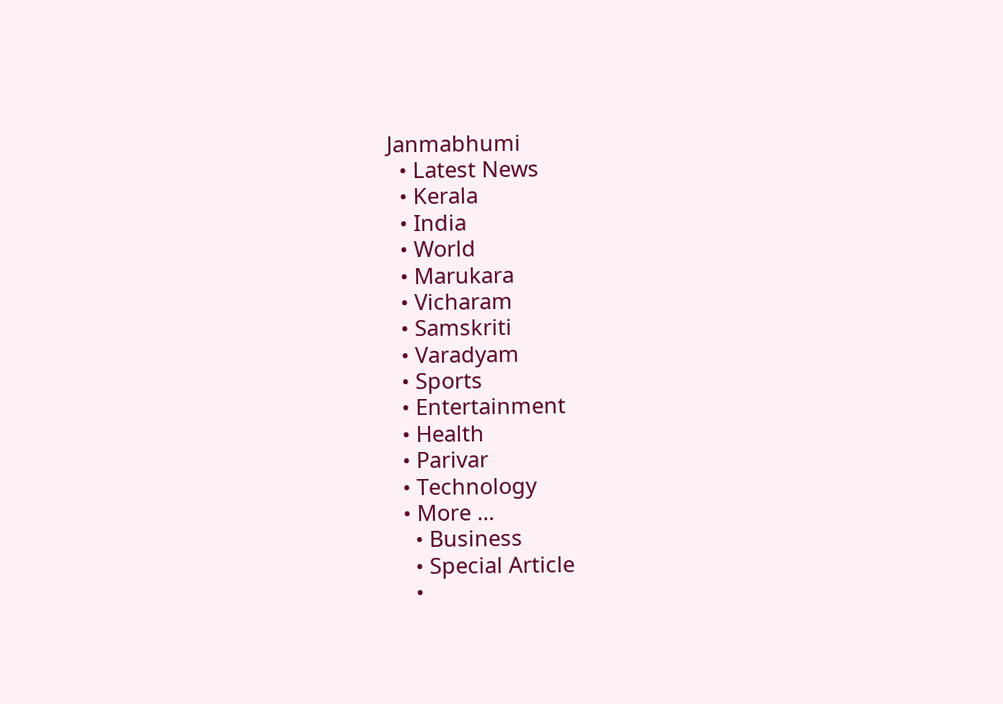Janmabhumi
  • Latest News
  • Kerala
  • India
  • World
  • Marukara
  • Vicharam
  • Samskriti
  • Varadyam
  • Sports
  • Entertainment
  • Health
  • Parivar
  • Technology
  • More …
    • Business
    • Special Article
    •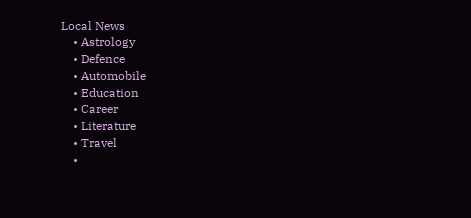Local News
    • Astrology
    • Defence
    • Automobile
    • Education
    • Career
    • Literature
    • Travel
    •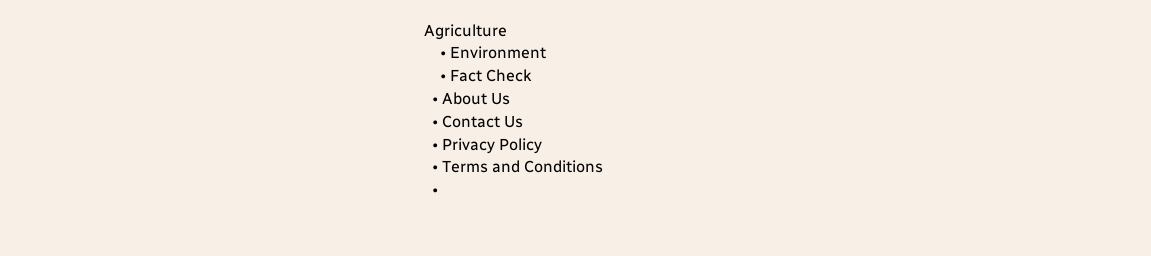Agriculture
    • Environment
    • Fact Check
  • About Us
  • Contact Us
  • Privacy Policy
  • Terms and Conditions
  •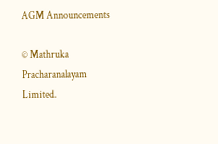AGM Announcements

© Mathruka Pracharanalayam Limited.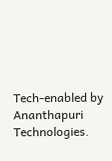Tech-enabled by Ananthapuri Technologies.